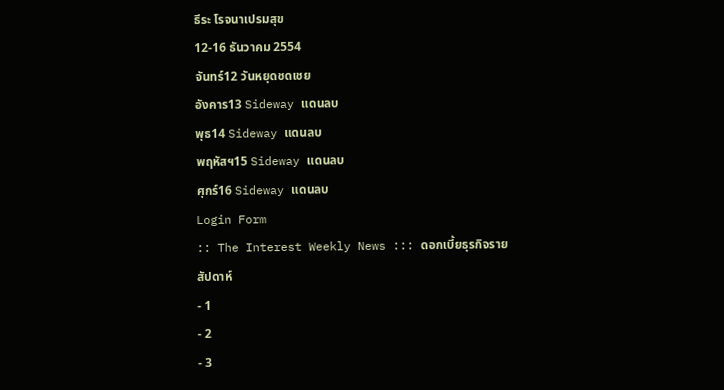ธีระ โรจนาเปรมสุข
12-16 ธันวาคม 2554
จันทร์12 วันหยุดชดเชย
อังคาร13 Sideway แดนลบ
พุธ14 Sideway แดนลบ
พฤหัสฯ15 Sideway แดนลบ
ศุกร์16 Sideway แดนลบ
Login Form
:: The Interest Weekly News ::: ดอกเบี้ยธุรกิจรายสัปดาห์
- 1
- 2
- 3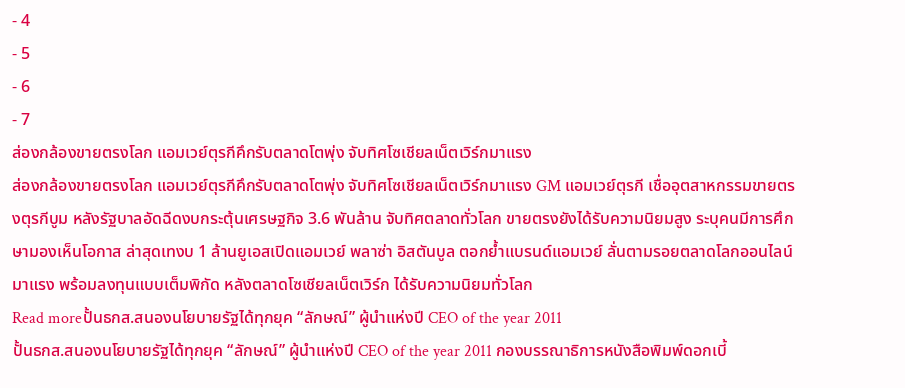- 4
- 5
- 6
- 7
ส่องกล้องขายตรงโลก แอมเวย์ตุรกีคึกรับตลาดโตพุ่ง จับทิศโซเชียลเน็ตเวิร์กมาแรง
ส่องกล้องขายตรงโลก แอมเวย์ตุรกีคึกรับตลาดโตพุ่ง จับทิศโซเชียลเน็ตเวิร์กมาแรง GM แอมเวย์ตุรกี เชื่ออุตสาหกรรมขายตรงตุรกีบูม หลังรัฐบาลอัดฉีดงบกระตุ้นเศรษฐกิจ 3.6 พันล้าน จับทิศตลาดทั่วโลก ขายตรงยังได้รับความนิยมสูง ระบุคนมีการศึกษามองเห็นโอกาส ล่าสุดเทงบ 1 ล้านยูเอสเปิดแอมเวย์ พลาซ่า อิสตันบูล ตอกย้ำแบรนด์แอมเวย์ ลั่นตามรอยตลาดโลกออนไลน์มาแรง พร้อมลงทุนแบบเต็มพิกัด หลังตลาดโซเชียลเน็ตเวิร์ก ได้รับความนิยมทั่วโลก
Read moreปั้นธกส.สนองนโยบายรัฐได้ทุกยุค “ลักษณ์” ผู้นำแห่งปี CEO of the year 2011
ปั้นธกส.สนองนโยบายรัฐได้ทุกยุค “ลักษณ์” ผู้นำแห่งปี CEO of the year 2011 กองบรรณาธิการหนังสือพิมพ์ดอกเบี้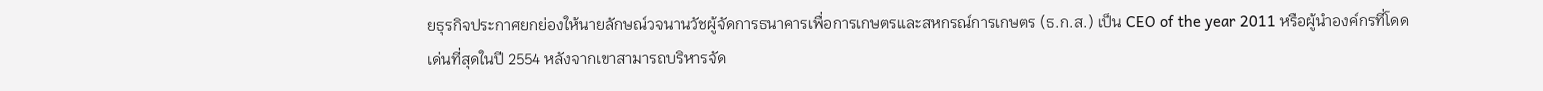ยธุรกิจประกาศยกย่องให้นายลักษณ์วจนานวัชผู้จัดการธนาคารเพื่อการเกษตรและสหกรณ์การเกษตร (ธ.ก.ส.) เป็น CEO of the year 2011 หรือผู้นำองค์กรที่โดดเด่นที่สุดในปี 2554 หลังจากเขาสามารถบริหารจัด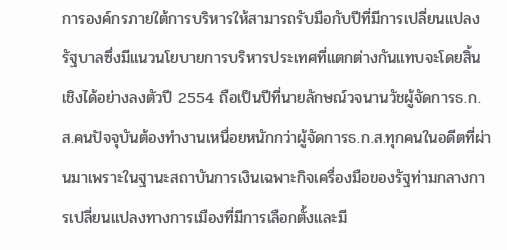การองค์กรภายใต้การบริหารให้สามารถรับมือกับปีที่มีการเปลี่ยนแปลงรัฐบาลซึ่งมีแนวนโยบายการบริหารประเทศที่แตกต่างกันแทบจะโดยสิ้นเชิงได้อย่างลงตัวปี 2554 ถือเป็นปีที่นายลักษณ์วจนานวัชผู้จัดการธ.ก.ส.คนปัจจุบันต้องทำงานเหนื่อยหนักกว่าผู้จัดการธ.ก.ส.ทุกคนในอดีตที่ผ่านมาเพราะในฐานะสถาบันการเงินเฉพาะกิจเครื่องมือของรัฐท่ามกลางการเปลี่ยนแปลงทางการเมืองที่มีการเลือกตั้งและมี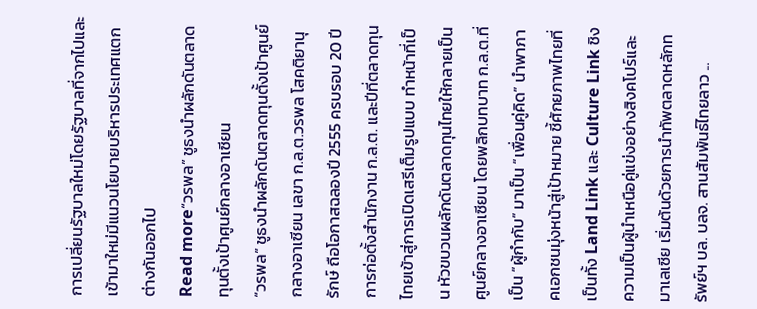การเปลี่ยนรัฐบาลใหม่โดยรัฐบาลที่จากไปและเข้ามาใหม่มีแนวนโยบายบริหารประเทศแตกต่างกันออกไป
Read more“วรพล” ชูธงนำผลักดันตลาดทุนตั้งเป้าศูนย์กลางอาเซียน
“วรพล” ชูธงนำผลักดันตลาดทุนตั้งเป้าศูนย์กลางอาเซียน เลขา ก.ล.ต.วรพล โสคติยานุรักษ์ ถือโอกาสฉลองปี 2555 ครบรอบ 20 ปีการก่อตั้งสำนักงาน ก.ล.ต. และปีที่ตลาดทุนไทยเข้าสู่การเปิดเสรีเต็มรูปแบบ ทำหน้าที่เป็น หัวขบวนผลักดันตลาดทุนไทยให้กลายเป็นศูนย์กลางอาเซียน โดยพลิกบทบาท ก.ล.ต.ที่เป็น “ผู้กำกับ” มาเป็น “เพื่อนคู่คิด” นำพาภาคเอกชนมุ่งหน้าสู่เป้าหมาย ชี้ศักยภาพไทยที่เป็นทั้ง Land Link และ Culture Link ชิงความเป็นผู้นำเหนือคู่แข่งอย่างสิงคโปร์และมาเลเซีย เริ่มต้นด้วยการนำทัพตลาดหลักทรัพย์ฯ บล. บลจ. สานสัมพันธ์ไทยลาว ...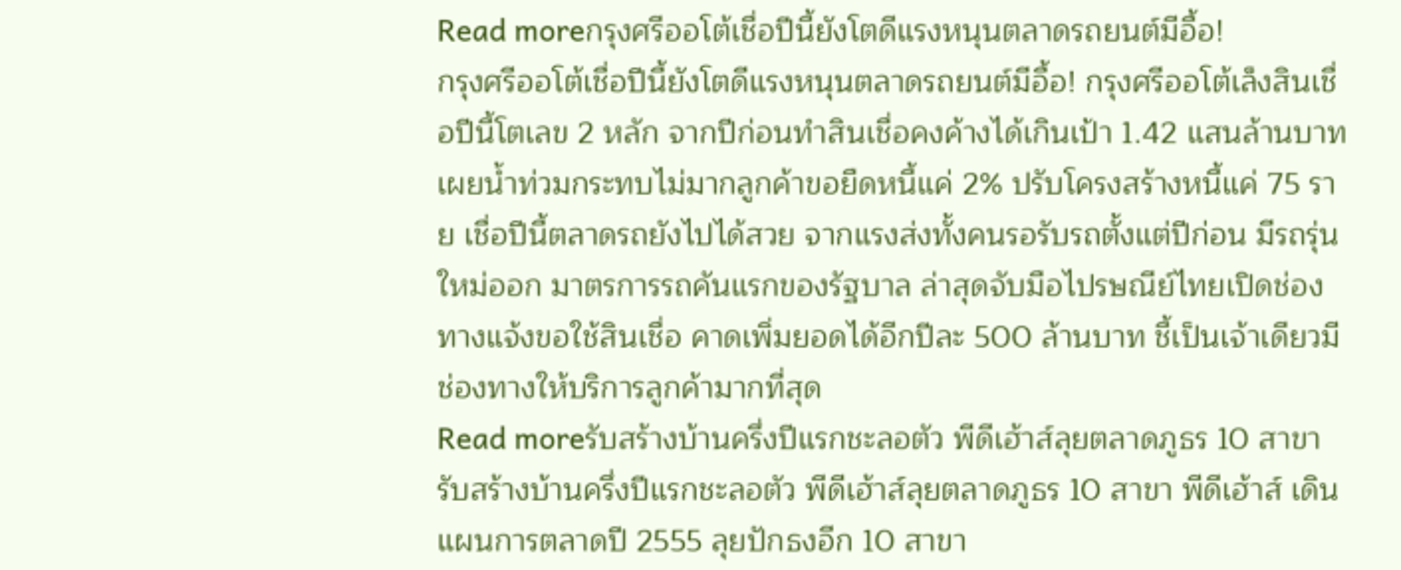Read moreกรุงศรีออโต้เชื่อปีนี้ยังโตดีแรงหนุนตลาดรถยนต์มีอื้อ!
กรุงศรีออโต้เชื่อปีนี้ยังโตดีแรงหนุนตลาดรถยนต์มีอื้อ! กรุงศรีออโต้เล็งสินเชื่อปีนี้โตเลข 2 หลัก จากปีก่อนทำสินเชื่อคงค้างได้เกินเป้า 1.42 แสนล้านบาท เผยน้ำท่วมกระทบไม่มากลูกค้าขอยืดหนี้แค่ 2% ปรับโครงสร้างหนี้แค่ 75 ราย เชื่อปีนี้ตลาดรถยังไปได้สวย จากแรงส่งทั้งคนรอรับรถตั้งแต่ปีก่อน มีรถรุ่นใหม่ออก มาตรการรถคันแรกของรัฐบาล ล่าสุดจับมือไปรษณีย์ไทยเปิดช่องทางแจ้งขอใช้สินเชื่อ คาดเพิ่มยอดได้อีกปีละ 500 ล้านบาท ชี้เป็นเจ้าเดียวมีช่องทางให้บริการลูกค้ามากที่สุด
Read moreรับสร้างบ้านครึ่งปีแรกชะลอตัว พีดีเฮ้าส์ลุยตลาดภูธร 10 สาขา
รับสร้างบ้านครึ่งปีแรกชะลอตัว พีดีเฮ้าส์ลุยตลาดภูธร 10 สาขา พีดีเฮ้าส์ เดินแผนการตลาดปี 2555 ลุยปักธงอีก 10 สาขา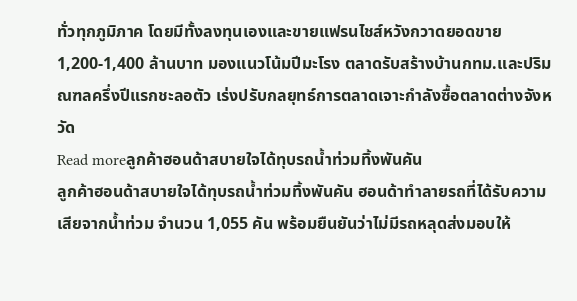ทั่วทุกภูมิภาค โดยมีทั้งลงทุนเองและขายแฟรนไชส์หวังกวาดยอดขาย 1,200-1,400 ล้านบาท มองแนวโน้มปีมะโรง ตลาดรับสร้างบ้านกทม.และปริมณฑลครึ่งปีแรกชะลอตัว เร่งปรับกลยุทธ์การตลาดเจาะกำลังซื้อตลาดต่างจังหวัด
Read moreลูกค้าฮอนด้าสบายใจได้ทุบรถน้ำท่วมทิ้งพันคัน
ลูกค้าฮอนด้าสบายใจได้ทุบรถน้ำท่วมทิ้งพันคัน ฮอนด้าทำลายรถที่ได้รับความเสียจากน้ำท่วม จำนวน 1,055 คัน พร้อมยืนยันว่าไม่มีรถหลุดส่งมอบให้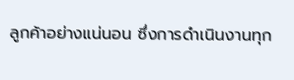ลูกค้าอย่างแน่นอน ซึ่งการดำเนินงานทุก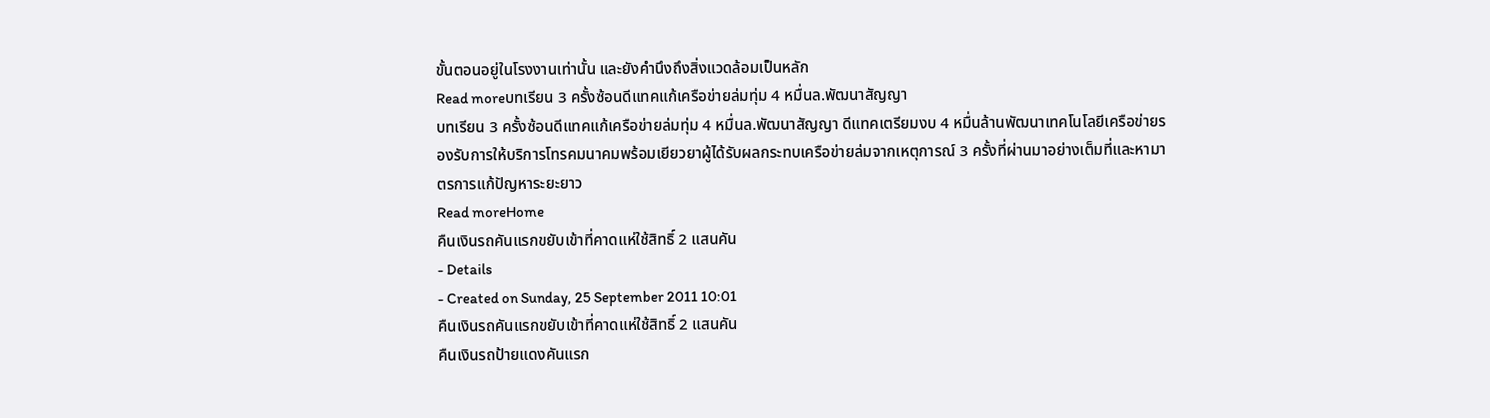ขั้นตอนอยู่ในโรงงานเท่านั้น และยังคำนึงถึงสิ่งแวดล้อมเป็นหลัก
Read moreบทเรียน 3 ครั้งซ้อนดีแทคแก้เครือข่ายล่มทุ่ม 4 หมื่นล.พัฒนาสัญญา
บทเรียน 3 ครั้งซ้อนดีแทคแก้เครือข่ายล่มทุ่ม 4 หมื่นล.พัฒนาสัญญา ดีแทคเตรียมงบ 4 หมื่นล้านพัฒนาเทคโนโลยีเครือข่ายรองรับการให้บริการโทรคมนาคมพร้อมเยียวยาผู้ได้รับผลกระทบเครือข่ายล่มจากเหตุการณ์ 3 ครั้งที่ผ่านมาอย่างเต็มที่และหามาตรการแก้ปัญหาระยะยาว
Read moreHome
คืนเงินรถคันแรกขยับเข้าที่คาดแห่ใช้สิทธิ์ 2 แสนคัน
- Details
- Created on Sunday, 25 September 2011 10:01
คืนเงินรถคันแรกขยับเข้าที่คาดแห่ใช้สิทธิ์ 2 แสนคัน
คืนเงินรถป้ายแดงคันแรก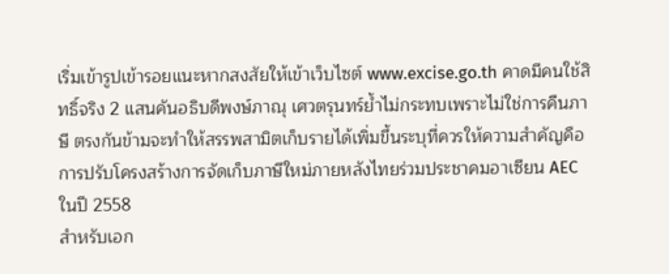เริ่มเข้ารูปเข้ารอยแนะหากสงสัยให้เข้าเว็บไซต์ www.excise.go.th คาดมีคนใช้สิทธิ์จริง 2 แสนคันอธิบดีพงษ์ภาณุ เศวตรุนทร์ย้ำไม่กระทบเพราะไม่ใช่การคืนภาษี ตรงกันข้ามจะทำให้สรรพสามิตเก็บรายได้เพิ่มขึ้นระบุที่ควรให้ความสำคัญคือการปรับโครงสร้างการจัดเก็บภาษีใหม่ภายหลังไทยร่วมประชาคมอาเซียน AEC ในปี 2558
สำหรับเอก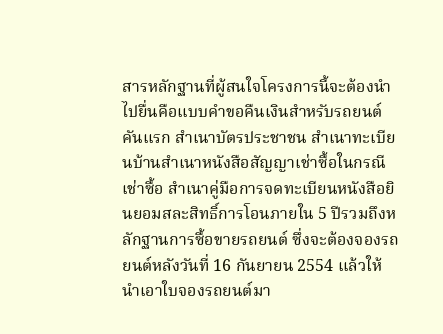สารหลักฐานที่ผู้สนใจโครงการนี้จะต้องนำไปยื่นคือแบบคำขอคืนเงินสำหรับรถยนต์คันแรก สำเนาบัตรประชาชน สำเนาทะเบียนบ้านสำเนาหนังสือสัญญาเช่าซื้อในกรณีเช่าซื้อ สำเนาคู่มือการจดทะเบียนหนังสือยินยอมสละสิทธิ์การโอนภายใน 5 ปีรวมถึงหลักฐานการซื้อขายรถยนต์ ซึ่งจะต้องจองรถยนต์หลังวันที่ 16 กันยายน 2554 แล้วให้นำเอาใบจองรถยนต์มา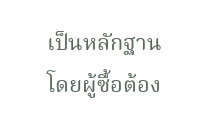เป็นหลักฐาน โดยผู้ซื้อต้อง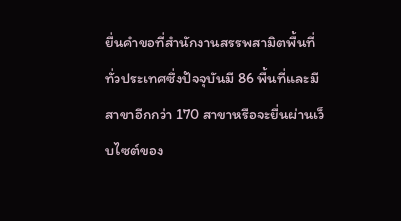ยื่นคำขอที่สำนักงานสรรพสามิตพื้นที่ทั่วประเทศซึ่งปัจจุบันมี 86 พื้นที่และมีสาขาอีกกว่า 170 สาขาหรือจะยื่นผ่านเว็บไซต์ของ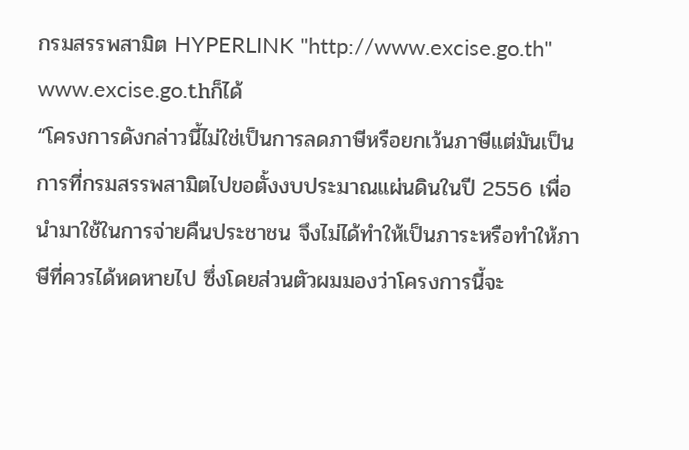กรมสรรพสามิต HYPERLINK "http://www.excise.go.th" www.excise.go.thก็ได้
“โครงการดังกล่าวนี้ไม่ใช่เป็นการลดภาษีหรือยกเว้นภาษีแต่มันเป็นการที่กรมสรรพสามิตไปขอตั้งงบประมาณแผ่นดินในปี 2556 เพื่อนำมาใช้ในการจ่ายคืนประชาชน จึงไม่ได้ทำให้เป็นภาระหรือทำให้ภาษีที่ควรได้หดหายไป ซึ่งโดยส่วนตัวผมมองว่าโครงการนี้จะ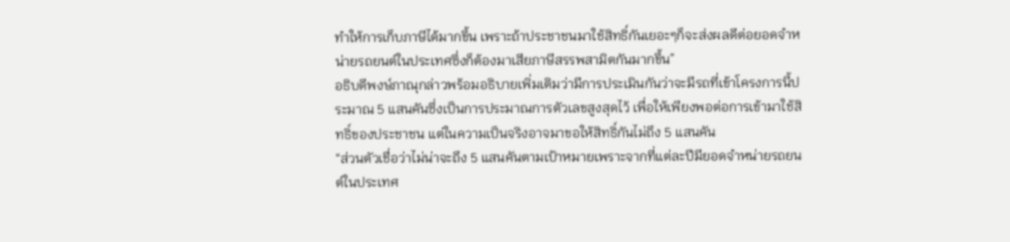ทำให้การเก็บภาษีได้มากขึ้น เพราะถ้าประชาชนมาใช้สิทธิ์กันเยอะๆก็จะส่งผลดีต่อยอดจำหน่ายรถยนต์ในประเทศซึ่งก็ต้องมาเสียภาษีสรรพสามิตกันมากขึ้น”
อธิบดีพงษ์ภาณุกล่าวพร้อมอธิบายเพิ่มเติมว่ามีการประเมินกันว่าจะมีรถที่เข้าโครงการนี้ประมาณ 5 แสนคันซึ่งเป็นการประมาณการตัวเลขสูงสุดไว้ เพื่อให้เพียงพอต่อการเข้ามาใช้สิทธิ์ของประชาชน แต่ในความเป็นจริงอาจมาขอให้สิทธิ์กันไม่ถึง 5 แสนคัน
“ส่วนตัวเชื่อว่าไม่น่าจะถึง 5 แสนคันตามเป้าหมายเพราะจากที่แต่ละปีมียอดจำหน่ายรถยนต์ในประเทศ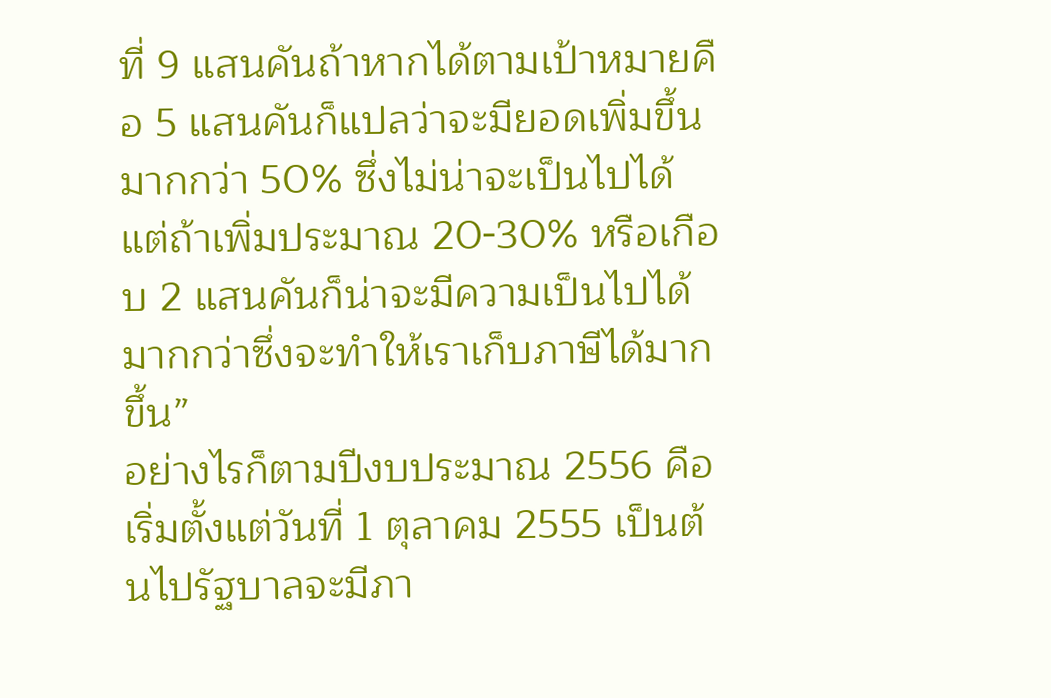ที่ 9 แสนคันถ้าหากได้ตามเป้าหมายคือ 5 แสนคันก็แปลว่าจะมียอดเพิ่มขึ้นมากกว่า 50% ซึ่งไม่น่าจะเป็นไปได้ แต่ถ้าเพิ่มประมาณ 20-30% หรือเกือบ 2 แสนคันก็น่าจะมีความเป็นไปได้มากกว่าซึ่งจะทำให้เราเก็บภาษีได้มากขึ้น”
อย่างไรก็ตามปีงบประมาณ 2556 คือเริ่มตั้งแต่วันที่ 1 ตุลาคม 2555 เป็นต้นไปรัฐบาลจะมีภา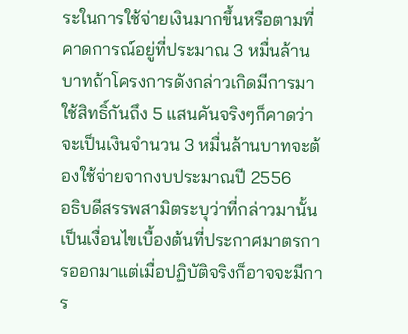ระในการใช้จ่ายเงินมากขึ้นหรือตามที่คาดการณ์อยู่ที่ประมาณ 3 หมื่นล้านบาทถ้าโครงการดังกล่าวเกิดมีการมาใช้สิทธิ์กันถึง 5 แสนคันจริงๆก็คาดว่าจะเป็นเงินจำนวน 3 หมื่นล้านบาทจะต้องใช้จ่ายจากงบประมาณปี 2556
อธิบดีสรรพสามิตระบุว่าที่กล่าวมานั้นเป็นเงื่อนไขเบื้องต้นที่ประกาศมาตรการออกมาแต่เมื่อปฏิบัติจริงก็อาจจะมีการ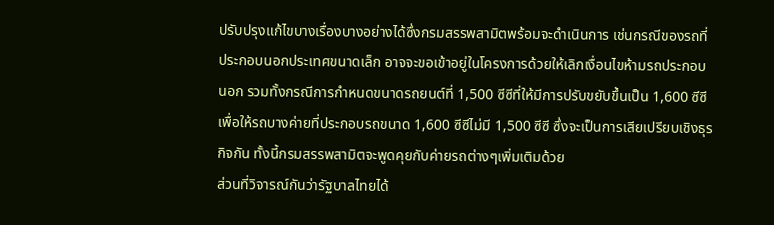ปรับปรุงแก้ไขบางเรื่องบางอย่างได้ซึ่งกรมสรรพสามิตพร้อมจะดำเนินการ เช่นกรณีของรถที่ประกอบนอกประเทศขนาดเล็ก อาจจะขอเข้าอยู่ในโครงการด้วยให้เลิกเงื่อนไขห้ามรถประกอบนอก รวมทั้งกรณีการกำหนดขนาดรถยนต์ที่ 1,500 ซีซีที่ให้มีการปรับขยับขึ้นเป็น 1,600 ซีซี เพื่อให้รถบางค่ายที่ประกอบรถขนาด 1,600 ซีซีไม่มี 1,500 ซีซี ซึ่งจะเป็นการเสียเปรียบเชิงธุรกิจกัน ทั้งนี้กรมสรรพสามิตจะพูดคุยกับค่ายรถต่างๆเพิ่มเติมด้วย
ส่วนที่วิจารณ์กันว่ารัฐบาลไทยได้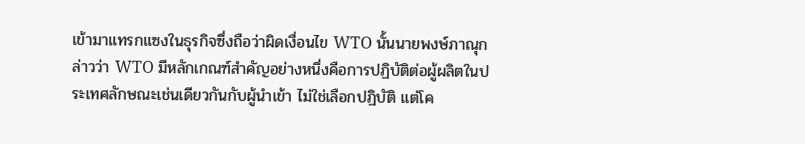เข้ามาแทรกแซงในธุรกิจซึ่งถือว่าผิดเงื่อนไข WTO นั้นนายพงษ์ภาณุกล่าวว่า WTO มีหลักเกณฑ์สำคัญอย่างหนึ่งคือการปฏิบัติต่อผู้ผลิตในประเทศลักษณะเช่นเดียวกันกับผู้นำเข้า ไม่ใช่เลือกปฏิบัติ แต่โค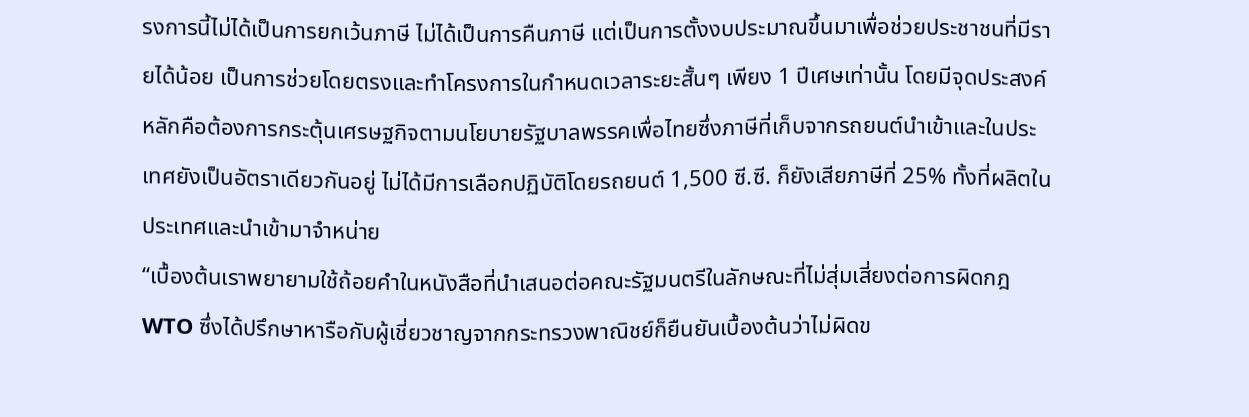รงการนี้ไม่ได้เป็นการยกเว้นภาษี ไม่ได้เป็นการคืนภาษี แต่เป็นการตั้งงบประมาณขึ้นมาเพื่อช่วยประชาชนที่มีรายได้น้อย เป็นการช่วยโดยตรงและทำโครงการในกำหนดเวลาระยะสั้นๆ เพียง 1 ปีเศษเท่านั้น โดยมีจุดประสงค์หลักคือต้องการกระตุ้นเศรษฐกิจตามนโยบายรัฐบาลพรรคเพื่อไทยซึ่งภาษีที่เก็บจากรถยนต์นำเข้าและในประเทศยังเป็นอัตราเดียวกันอยู่ ไม่ได้มีการเลือกปฏิบัติโดยรถยนต์ 1,500 ซี.ซี. ก็ยังเสียภาษีที่ 25% ทั้งที่ผลิตในประเทศและนำเข้ามาจำหน่าย
“เบื้องต้นเราพยายามใช้ถ้อยคำในหนังสือที่นำเสนอต่อคณะรัฐมนตรีในลักษณะที่ไม่สุ่มเสี่ยงต่อการผิดกฎ WTO ซึ่งได้ปรึกษาหารือกับผู้เชี่ยวชาญจากกระทรวงพาณิชย์ก็ยืนยันเบื้องต้นว่าไม่ผิดข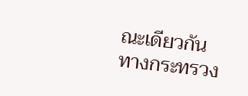ณะเดียวกันทางกระทรวง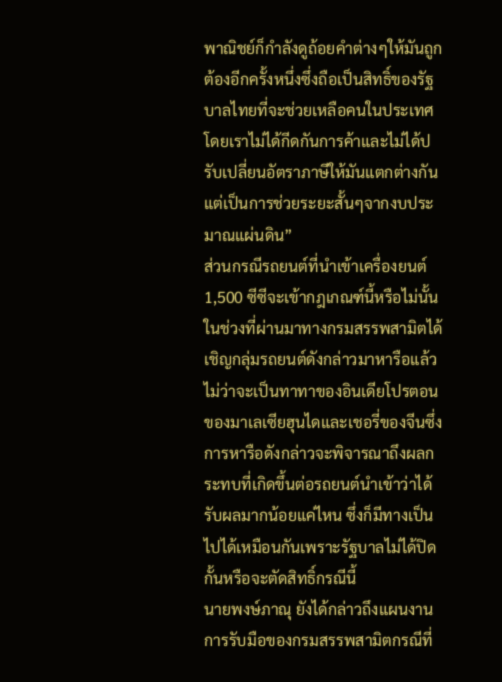พาณิชย์ก็กำลังดูถ้อยคำต่างๆให้มันถูกต้องอีกครั้งหนึ่งซึ่งถือเป็นสิทธิ์ของรัฐบาลไทยที่จะช่วยเหลือคนในประเทศโดยเราไม่ได้กีดกันการค้าและไม่ได้ปรับเปลี่ยนอัตราภาษีให้มันแตกต่างกันแต่เป็นการช่วยระยะสั้นๆจากงบประมาณแผ่นดิน”
ส่วนกรณีรถยนต์ที่นำเข้าเครื่องยนต์ 1,500 ซีซีจะเข้ากฎเกณฑ์นี้หรือไม่นั้นในช่วงที่ผ่านมาทางกรมสรรพสามิตได้เชิญกลุ่มรถยนต์ดังกล่าวมาหารือแล้วไม่ว่าจะเป็นทาทาของอินเดียโปรตอนของมาเลเซียฮุนไดและเชอรี่ของจีนซึ่งการหารือดังกล่าวจะพิจารณาถึงผลกระทบที่เกิดขึ้นต่อรถยนต์นำเข้าว่าได้รับผลมากน้อยแค่ไหน ซึ่งก็มีทางเป็นไปได้เหมือนกันเพราะรัฐบาลไม่ได้ปิดกั้นหรือจะตัดสิทธิ์กรณีนี้
นายพงษ์ภาณุ ยังได้กล่าวถึงแผนงานการรับมือของกรมสรรพสามิตกรณีที่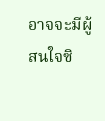อาจจะมีผู้สนใจซิ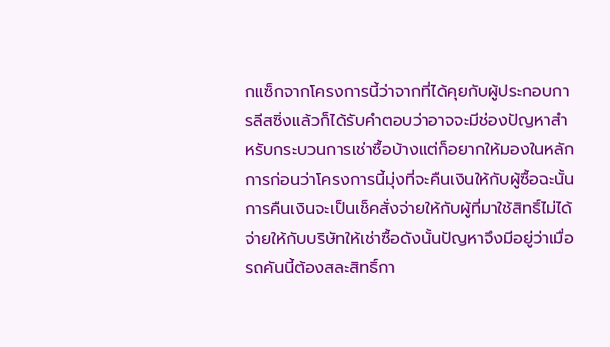กแซ็กจากโครงการนี้ว่าจากที่ได้คุยกับผู้ประกอบการลีสซิ่งแล้วก็ได้รับคำตอบว่าอาจจะมีช่องปัญหาสำหรับกระบวนการเช่าซื้อบ้างแต่ก็อยากให้มองในหลักการก่อนว่าโครงการนี้มุ่งที่จะคืนเงินให้กับผู้ซื้อฉะนั้นการคืนเงินจะเป็นเช็คสั่งจ่ายให้กับผู้ที่มาใช้สิทธิ์ไม่ได้จ่ายให้กับบริษัทให้เช่าซื้อดังนั้นปัญหาจึงมีอยู่ว่าเมื่อรถคันนี้ต้องสละสิทธิ์กา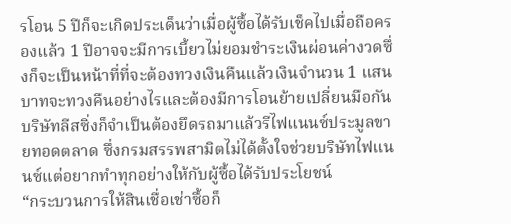รโอน 5 ปีก็จะเกิดประเด็นว่าเมื่อผู้ซื้อได้รับเช็คไปเมื่อถือครองแล้ว 1 ปีอาจจะมีการเบี้ยวไม่ยอมชำระเงินผ่อนค่างวดซึ่งก็จะเป็นหน้าที่ที่จะต้องทวงเงินคืนแล้วเงินจำนวน 1 แสนบาทจะทวงคืนอย่างไรและต้องมีการโอนย้ายเปลี่ยนมือกันบริษัทลีสซิ่งก็จำเป็นต้องยึดรถมาแล้วรีไฟแนนซ์ประมูลขายทอดตลาด ซึ่งกรมสรรพสามิตไม่ได้ตั้งใจช่วยบริษัทไฟแนนซ์แต่อยากทำทุกอย่างให้กับผู้ซื้อได้รับประโยชน์
“กระบวนการให้สินเชื่อเช่าซื้อก็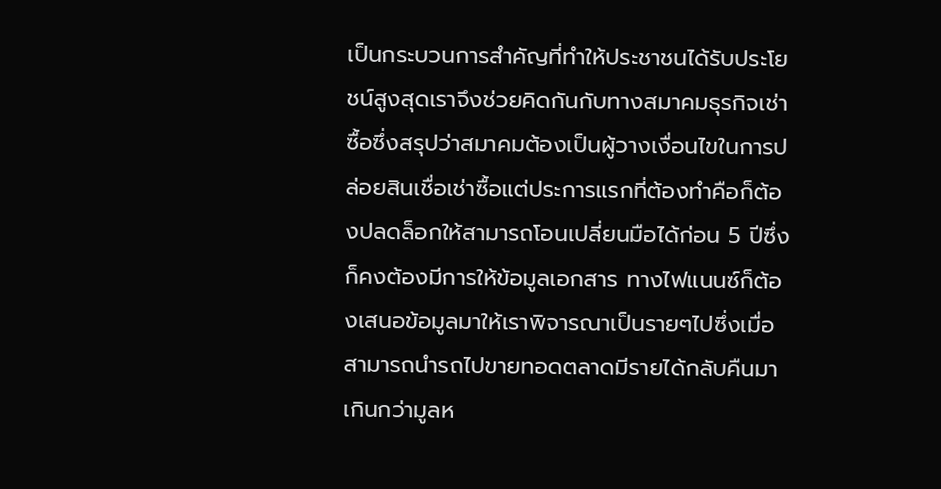เป็นกระบวนการสำคัญที่ทำให้ประชาชนได้รับประโยชน์สูงสุดเราจึงช่วยคิดกันกับทางสมาคมธุรกิจเช่าซื้อซึ่งสรุปว่าสมาคมต้องเป็นผู้วางเงื่อนไขในการปล่อยสินเชื่อเช่าซื้อแต่ประการแรกที่ต้องทำคือก็ต้องปลดล็อกให้สามารถโอนเปลี่ยนมือได้ก่อน 5 ปีซึ่งก็คงต้องมีการให้ข้อมูลเอกสาร ทางไฟแนนซ์ก็ต้องเสนอข้อมูลมาให้เราพิจารณาเป็นรายๆไปซึ่งเมื่อสามารถนำรถไปขายทอดตลาดมีรายได้กลับคืนมาเกินกว่ามูลห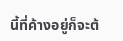นี้ที่ค้างอยู่ก็จะต้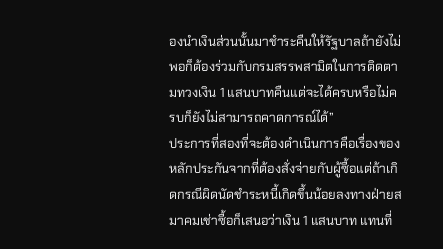องนำเงินส่วนนั้นมาชำระคืนให้รัฐบาลถ้ายังไม่พอก็ต้องร่วมกับกรมสรรพสามิตในการติดตามทวงเงิน 1 แสนบาทคืนแต่จะได้ครบหรือไม่ครบก็ยังไม่สามารถคาดการณ์ได้”
ประการที่สองที่จะต้องดำเนินการคือเรื่องของหลักประกันจากที่ต้องสั่งจ่ายกับผู้ซื้อแต่ถ้าเกิดกรณีผิดนัดชำระหนี้เกิดขึ้นน้อยลงทางฝ่ายสมาคมเช่าซื้อก็เสนอว่าเงิน 1 แสนบาท แทนที่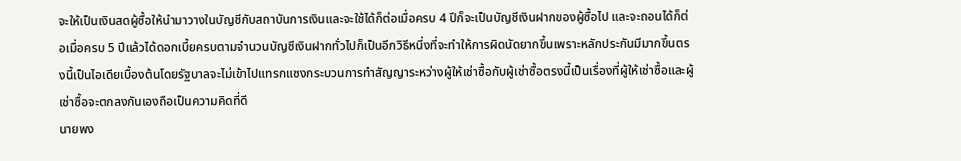จะให้เป็นเงินสดผู้ซื้อให้นำมาวางในบัญชีกับสถาบันการเงินและจะใช้ได้ก็ต่อเมื่อครบ 4 ปีก็จะเป็นบัญชีเงินฝากของผู้ซื้อไป และจะถอนได้ก็ต่อเมื่อครบ 5 ปีแล้วได้ดอกเบี้ยครบตามจำนวนบัญชีเงินฝากทั่วไปก็เป็นอีกวิธีหนึ่งที่จะทำให้การผิดนัดยากขึ้นเพราะหลักประกันมีมากขึ้นตรงนี้เป็นไอเดียเบื้องต้นโดยรัฐบาลจะไม่เข้าไปแทรกแซงกระบวนการทำสัญญาระหว่างผู้ให้เช่าซื้อกับผู้เช่าซื้อตรงนี้เป็นเรื่องที่ผู้ให้เช่าซื้อและผู้เช่าซื้อจะตกลงกันเองถือเป็นความคิดที่ดี
นายพง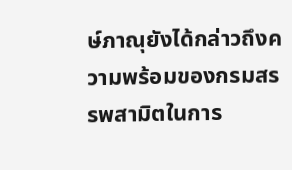ษ์ภาณุยังได้กล่าวถึงความพร้อมของกรมสรรพสามิตในการ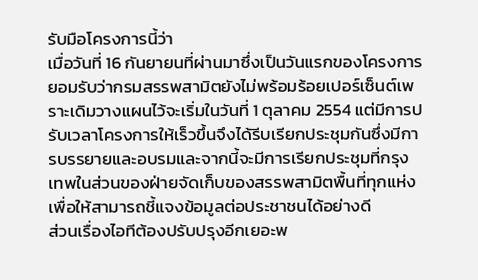รับมือโครงการนี้ว่า
เมื่อวันที่ 16 กันยายนที่ผ่านมาซึ่งเป็นวันแรกของโครงการยอมรับว่ากรมสรรพสามิตยังไม่พร้อมร้อยเปอร์เซ็นต์เพราะเดิมวางแผนไว้จะเริ่มในวันที่ 1 ตุลาคม 2554 แต่มีการปรับเวลาโครงการให้เร็วขึ้นจึงได้รีบเรียกประชุมกันซึ่งมีการบรรยายและอบรมและจากนี้จะมีการเรียกประชุมที่กรุงเทพในส่วนของฝ่ายจัดเก็บของสรรพสามิตพื้นที่ทุกแห่งเพื่อให้สามารถชี้แจงข้อมูลต่อประชาชนได้อย่างดี
ส่วนเรื่องไอทีต้องปรับปรุงอีกเยอะพ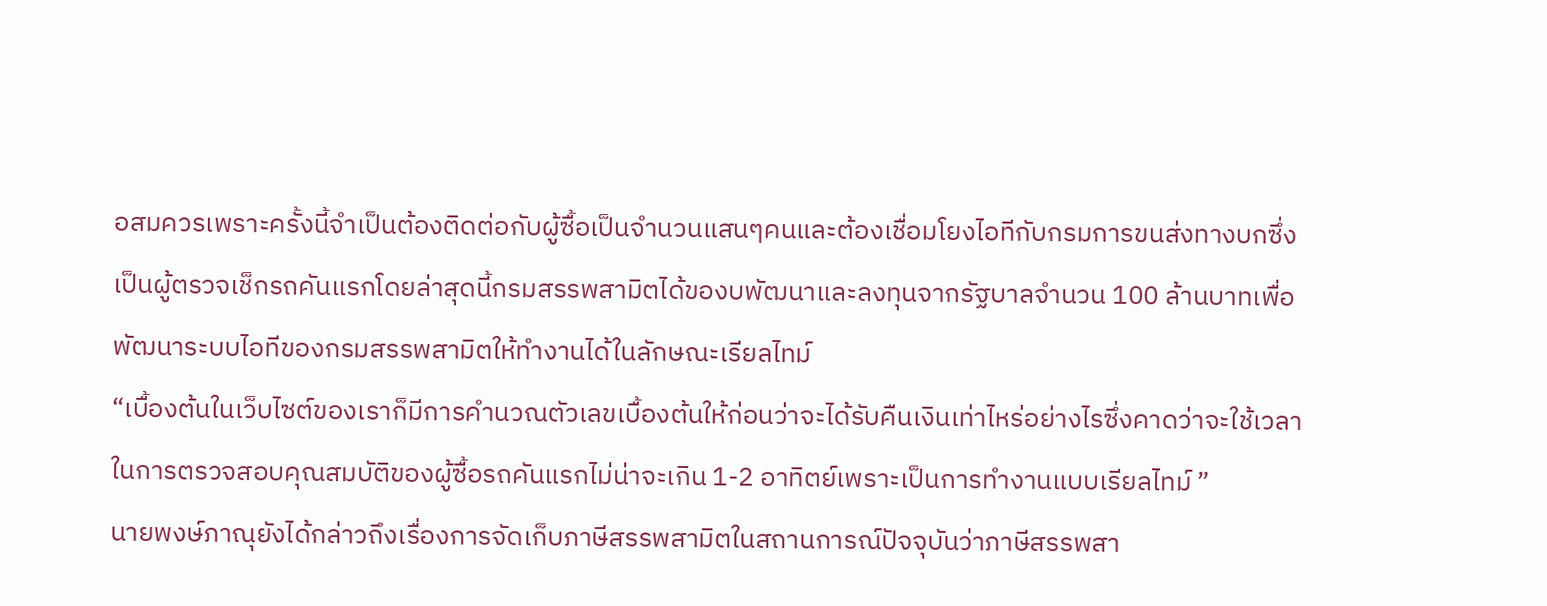อสมควรเพราะครั้งนี้จำเป็นต้องติดต่อกับผู้ซื้อเป็นจำนวนแสนๆคนและต้องเชื่อมโยงไอทีกับกรมการขนส่งทางบกซึ่งเป็นผู้ตรวจเช็กรถคันแรกโดยล่าสุดนี้กรมสรรพสามิตได้ของบพัฒนาและลงทุนจากรัฐบาลจำนวน 100 ล้านบาทเพื่อพัฒนาระบบไอทีของกรมสรรพสามิตให้ทำงานได้ในลักษณะเรียลไทม์
“เบื้องต้นในเว็บไซต์ของเราก็มีการคำนวณตัวเลขเบื้องต้นให้ก่อนว่าจะได้รับคืนเงินเท่าไหร่อย่างไรซึ่งคาดว่าจะใช้เวลาในการตรวจสอบคุณสมบัติของผู้ซื้อรถคันแรกไม่น่าจะเกิน 1-2 อาทิตย์เพราะเป็นการทำงานแบบเรียลไทม์ ”
นายพงษ์ภาณุยังได้กล่าวถึงเรื่องการจัดเก็บภาษีสรรพสามิตในสถานการณ์ปัจจุบันว่าภาษีสรรพสา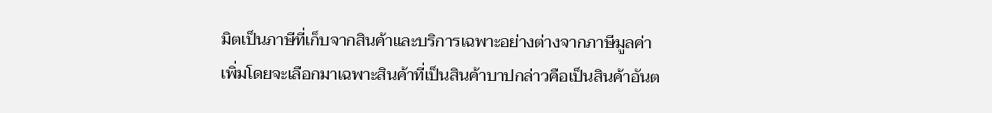มิตเป็นภาษีที่เก็บจากสินค้าและบริการเฉพาะอย่างต่างจากภาษีมูลค่าเพิ่มโดยจะเลือกมาเฉพาะสินค้าที่เป็นสินค้าบาปกล่าวคือเป็นสินค้าอันต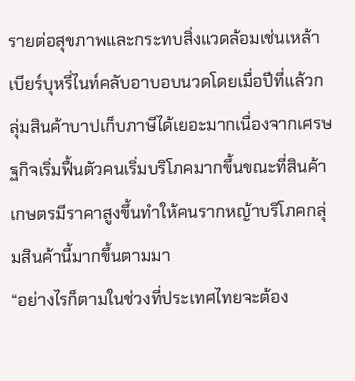รายต่อสุขภาพและกระทบสิ่งแวดล้อมเช่นเหล้าเบียร์บุหรี่ไนท์คลับอาบอบนวดโดยเมื่อปีที่แล้วกลุ่มสินค้าบาปเก็บภาษีได้เยอะมากเนื่องจากเศรษฐกิจเริ่มฟื้นตัวคนเริ่มบริโภคมากขึ้นขณะที่สินค้าเกษตรมีราคาสูงขึ้นทำให้คนรากหญ้าบริโภคกลุ่มสินค้านี้มากขึ้นตามมา
“อย่างไรก็ตามในช่วงที่ประเทศไทยจะต้อง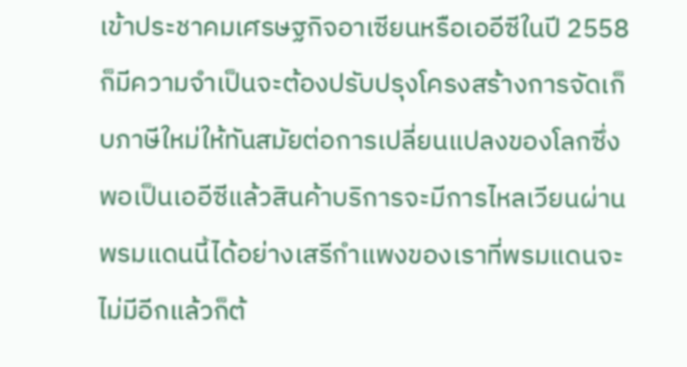เข้าประชาคมเศรษฐกิจอาเซียนหรือเออีซีในปี 2558 ก็มีความจำเป็นจะต้องปรับปรุงโครงสร้างการจัดเก็บภาษีใหม่ให้ทันสมัยต่อการเปลี่ยนแปลงของโลกซึ่งพอเป็นเออีซีแล้วสินค้าบริการจะมีการไหลเวียนผ่านพรมแดนนี้ได้อย่างเสรีกำแพงของเราที่พรมแดนจะไม่มีอีกแล้วก็ต้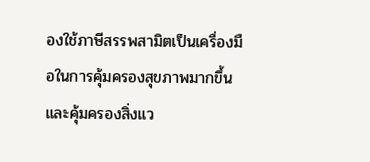องใช้ภาษีสรรพสามิตเป็นเครื่องมือในการคุ้มครองสุขภาพมากขึ้นและคุ้มครองสิ่งแว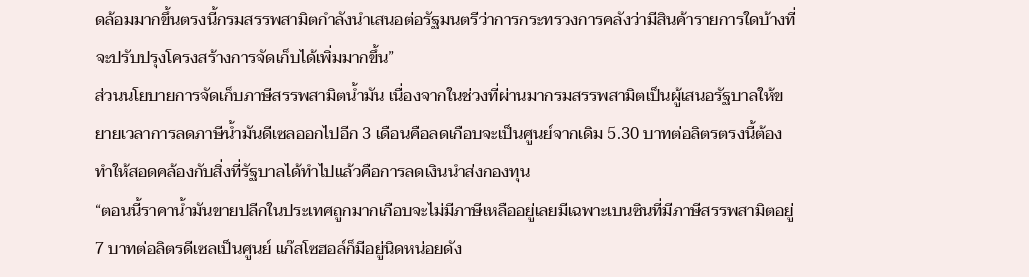ดล้อมมากขึ้นตรงนี้กรมสรรพสามิตกำลังนำเสนอต่อรัฐมนตรีว่าการกระทรวงการคลังว่ามีสินค้ารายการใดบ้างที่จะปรับปรุงโครงสร้างการจัดเก็บได้เพิ่มมากขึ้น”
ส่วนนโยบายการจัดเก็บภาษีสรรพสามิตน้ำมัน เนื่องจากในช่วงที่ผ่านมากรมสรรพสามิตเป็นผู้เสนอรัฐบาลให้ขยายเวลาการลดภาษีน้ำมันดีเซลออกไปอีก 3 เดือนคือลดเกือบจะเป็นศูนย์จากเดิม 5.30 บาทต่อลิตรตรงนี้ต้องทำให้สอดคล้องกับสิ่งที่รัฐบาลได้ทำไปแล้วคือการลดเงินนำส่งกองทุน
“ตอนนี้ราคาน้ำมันขายปลีกในประเทศถูกมากเกือบจะไม่มีภาษีเหลืออยู่เลยมีเฉพาะเบนซินที่มีภาษีสรรพสามิตอยู่ 7 บาทต่อลิตรดีเซลเป็นศูนย์ แก๊สโซฮอล์ก็มีอยู่นิดหน่อยดัง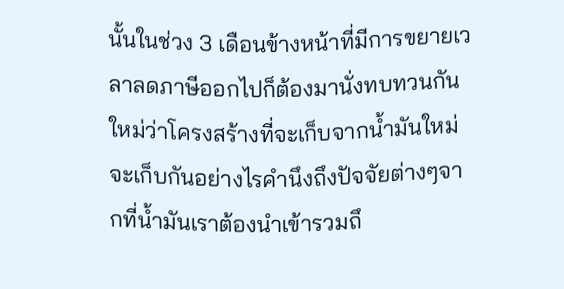นั้นในช่วง 3 เดือนข้างหน้าที่มีการขยายเวลาลดภาษีออกไปก็ต้องมานั่งทบทวนกันใหม่ว่าโครงสร้างที่จะเก็บจากน้ำมันใหม่จะเก็บกันอย่างไรคำนึงถึงปัจจัยต่างๆจากที่น้ำมันเราต้องนำเข้ารวมถึ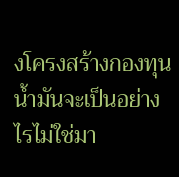งโครงสร้างกองทุนน้ำมันจะเป็นอย่างไรไม่ใช่มา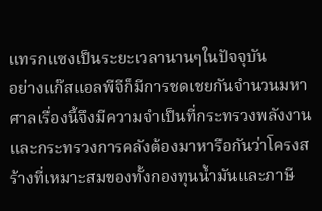แทรกแซงเป็นระยะเวลานานๆในปัจจุบัน
อย่างแก๊สแอลพีจีก็มีการชดเชยกันจำนวนมหาศาลเรื่องนี้จึงมีความจำเป็นที่กระทรวงพลังงานและกระทรวงการคลังต้องมาหารือกันว่าโครงสร้างที่เหมาะสมของทั้งกองทุนน้ำมันและภาษี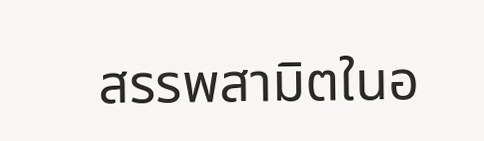สรรพสามิตในอ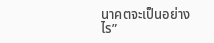นาคตจะเป็นอย่างไร”